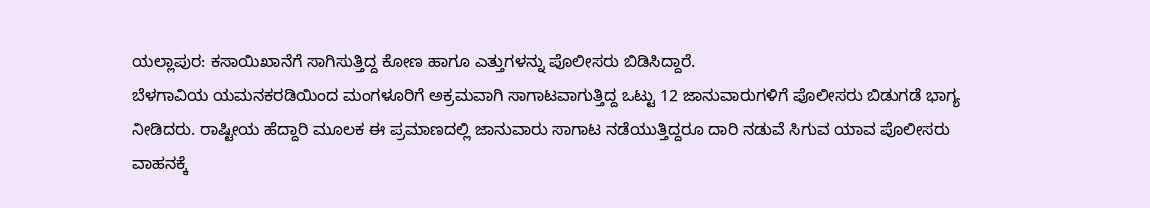ಯಲ್ಲಾಪುರ: ಕಸಾಯಿಖಾನೆಗೆ ಸಾಗಿಸುತ್ತಿದ್ದ ಕೋಣ ಹಾಗೂ ಎತ್ತುಗಳನ್ನು ಪೊಲೀಸರು ಬಿಡಿಸಿದ್ದಾರೆ.
ಬೆಳಗಾವಿಯ ಯಮನಕರಡಿಯಿಂದ ಮಂಗಳೂರಿಗೆ ಅಕ್ರಮವಾಗಿ ಸಾಗಾಟವಾಗುತ್ತಿದ್ದ ಒಟ್ಟು 12 ಜಾನುವಾರುಗಳಿಗೆ ಪೊಲೀಸರು ಬಿಡುಗಡೆ ಭಾಗ್ಯ ನೀಡಿದರು. ರಾಷ್ಟೀಯ ಹೆದ್ದಾರಿ ಮೂಲಕ ಈ ಪ್ರಮಾಣದಲ್ಲಿ ಜಾನುವಾರು ಸಾಗಾಟ ನಡೆಯುತ್ತಿದ್ದರೂ ದಾರಿ ನಡುವೆ ಸಿಗುವ ಯಾವ ಪೊಲೀಸರು ವಾಹನಕ್ಕೆ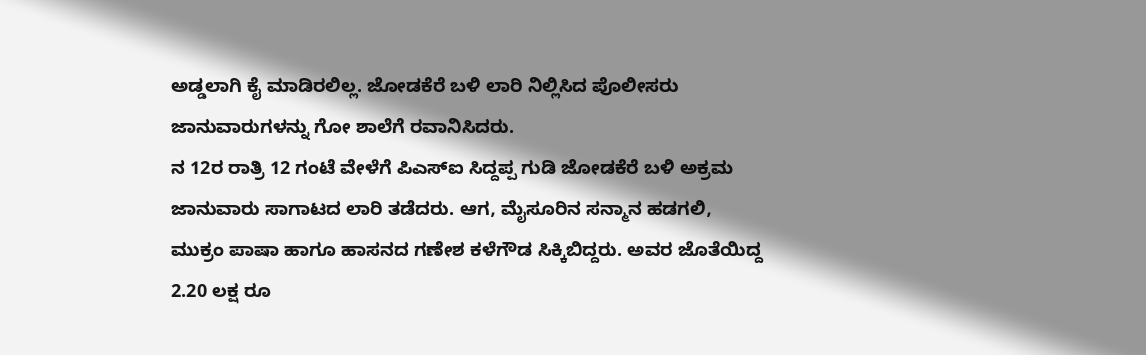ಅಡ್ಡಲಾಗಿ ಕೈ ಮಾಡಿರಲಿಲ್ಲ. ಜೋಡಕೆರೆ ಬಳಿ ಲಾರಿ ನಿಲ್ಲಿಸಿದ ಪೊಲೀಸರು ಜಾನುವಾರುಗಳನ್ನು ಗೋ ಶಾಲೆಗೆ ರವಾನಿಸಿದರು.
ನ 12ರ ರಾತ್ರಿ 12 ಗಂಟೆ ವೇಳೆಗೆ ಪಿಎಸ್ಐ ಸಿದ್ದಪ್ಪ ಗುಡಿ ಜೋಡಕೆರೆ ಬಳಿ ಅಕ್ರಮ ಜಾನುವಾರು ಸಾಗಾಟದ ಲಾರಿ ತಡೆದರು. ಆಗ, ಮೈಸೂರಿನ ಸನ್ಮಾನ ಹಡಗಲಿ, ಮುಕ್ರಂ ಪಾಷಾ ಹಾಗೂ ಹಾಸನದ ಗಣೇಶ ಕಳೆಗೌಡ ಸಿಕ್ಕಿಬಿದ್ದರು. ಅವರ ಜೊತೆಯಿದ್ದ 2.20 ಲಕ್ಷ ರೂ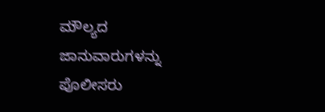ಮೌಲ್ಯದ ಜಾನುವಾರುಗಳನ್ನು ಪೊಲೀಸರು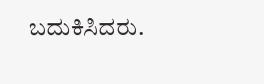ಬದುಕಿಸಿದರು.